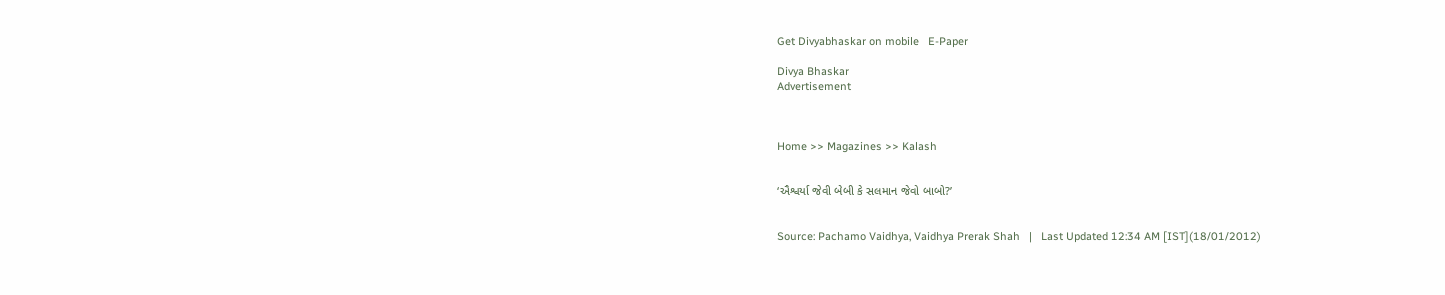Get Divyabhaskar on mobile   E-Paper

Divya Bhaskar
Advertisement



Home >> Magazines >> Kalash


‘ઐશ્વર્યા જેવી બેબી કે સલમાન જેવો બાબો?’


Source: Pachamo Vaidhya, Vaidhya Prerak Shah   |   Last Updated 12:34 AM [IST](18/01/2012)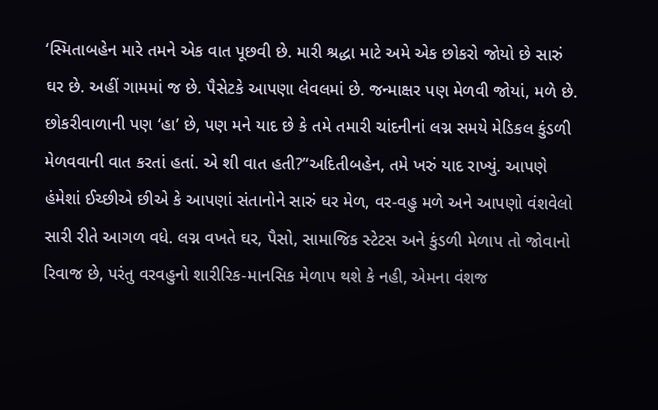‘સ્મિતાબહેન મારે તમને એક વાત પૂછવી છે. મારી શ્રદ્ધા માટે અમે એક છોકરો જોયો છે સારું ઘર છે. અહીં ગામમાં જ છે. પૈસેટકે આપણા લેવલમાં છે. જન્માક્ષર પણ મેળવી જોયાં, મળે છે. છોકરીવાળાની પણ ‘હા’ છે, પણ મને યાદ છે કે તમે તમારી ચાંદનીનાં લગ્ન સમયે મેડિકલ કુંડળી મેળવવાની વાત કરતાં હતાં. એ શી વાત હતી?’‘અદિતીબહેન, તમે ખરું યાદ રાખ્યું. આપણે હંમેશાં ઈચ્છીએ છીએ કે આપણાં સંતાનોને સારું ઘર મેળ, વર-વહુ મળે અને આપણો વંશવેલો સારી રીતે આગળ વધે. લગ્ન વખતે ઘર, પૈસો, સામાજિક સ્ટેટસ અને કુંડળી મેળાપ તો જોવાનો રિવાજ છે, પરંતુ વરવહુનો શારીરિક-માનસિક મેળાપ થશે કે નહી, એમના વંશજ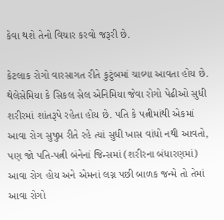કેવા થશે તેનો વિચાર કરવો જરૂરી છે.

કેટલાક રોગો વારસાગત રીતે કુટુંબમાં ચાલ્યા આવતા હોય છે. થેલેસેમિયા કે સિકલ સેલ એનિમિયા જેવા રોગો પેઢીઓ સુધી શરીરમાં શાંતરૂપે રહેતા હોય છે. પતિ કે પત્નીમાંથી એકમાં આવા રોગ સુષુપ્ત રીતે રહે ત્યાં સુધી ખાસ વાંધો નથી આવતો, પણ જો પતિ-પત્ની બંનેનાં જિન્સમાં (શરીરના બંધારણમાં) આવા રોગ હોય અને એમનાં લગ્ન પછી બાળક જન્મે તો તેમાં આવા રોગો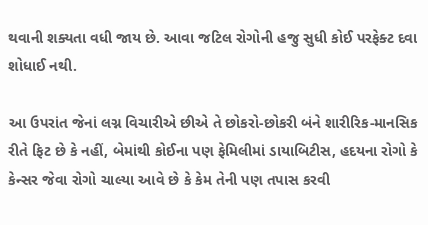થવાની શક્યતા વધી જાય છે. આવા જટિલ રોગોની હજુ સુધી કોઈ પરફેક્ટ દવા શોધાઈ નથી.

આ ઉપરાંત જેનાં લગ્ન વિચારીએ છીએ તે છોકરો-છોકરી બંને શારીરિક-માનસિક રીતે ફિટ છે કે નહીં, બેમાંથી કોઈના પણ ફેમિલીમાં ડાયાબિટીસ, હદયના રોગો કે કેન્સર જેવા રોગો ચાલ્યા આવે છે કે કેમ તેની પણ તપાસ કરવી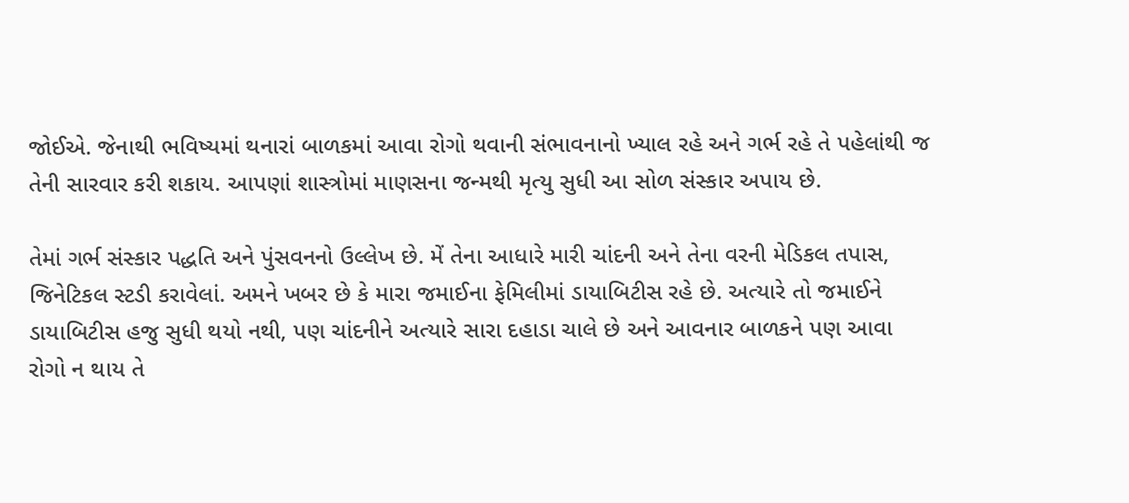જોઈએ. જેનાથી ભવિષ્યમાં થનારાં બાળકમાં આવા રોગો થવાની સંભાવનાનો ખ્યાલ રહે અને ગર્ભ રહે તે પહેલાંથી જ તેની સારવાર કરી શકાય. આપણાં શાસ્ત્રોમાં માણસના જન્મથી મૃત્યુ સુધી આ સોળ સંસ્કાર અપાય છે.

તેમાં ગર્ભ સંસ્કાર પદ્ધતિ અને પુંસવનનો ઉલ્લેખ છે. મેં તેના આધારે મારી ચાંદની અને તેના વરની મેડિકલ તપાસ, જિનેટિકલ સ્ટડી કરાવેલાં. અમને ખબર છે કે મારા જમાઈના ફેમિલીમાં ડાયાબિટીસ રહે છે. અત્યારે તો જમાઈને ડાયાબિટીસ હજુ સુધી થયો નથી, પણ ચાંદનીને અત્યારે સારા દહાડા ચાલે છે અને આવનાર બાળકને પણ આવા રોગો ન થાય તે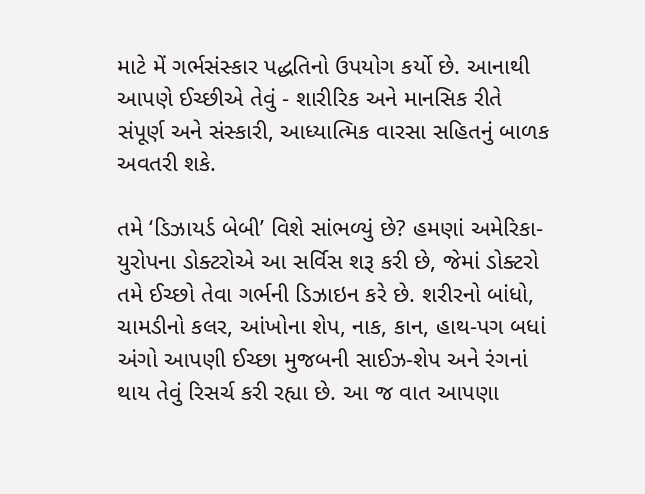માટે મેં ગર્ભસંસ્કાર પદ્ધતિનો ઉપયોગ કર્યો છે. આનાથી આપણે ઈચ્છીએ તેવું - શારીરિક અને માનસિક રીતે સંપૂર્ણ અને સંસ્કારી, આધ્યાત્મિક વારસા સહિતનું બાળક અવતરી શકે.

તમે ‘ડિઝાયર્ડ બેબી’ વિશે સાંભળ્યું છે? હમણાં અમેરિકા-યુરોપના ડોક્ટરોએ આ સર્વિસ શરૂ કરી છે, જેમાં ડોક્ટરો તમે ઈચ્છો તેવા ગર્ભની ડિઝાઇન કરે છે. શરીરનો બાંધો, ચામડીનો કલર, આંખોના શેપ, નાક, કાન, હાથ-પગ બધાં અંગો આપણી ઈચ્છા મુજબની સાઈઝ-શેપ અને રંગનાં થાય તેવું રિસર્ચ કરી રહ્યા છે. આ જ વાત આપણા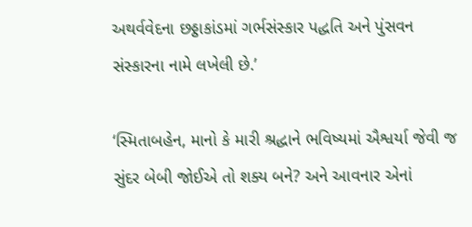અથર્વવેદના છઠ્ઠાકાંડમાં ગર્ભસંસ્કાર પદ્ધતિ અને પુંસવન સંસ્કારના નામે લખેલી છે.’

‘સ્મિતાબહેન, માનો કે મારી શ્રદ્ધાને ભવિષ્યમાં ઐશ્વર્યા જેવી જ સુંદર બેબી જોઈએ તો શક્ય બને? અને આવનાર એનાં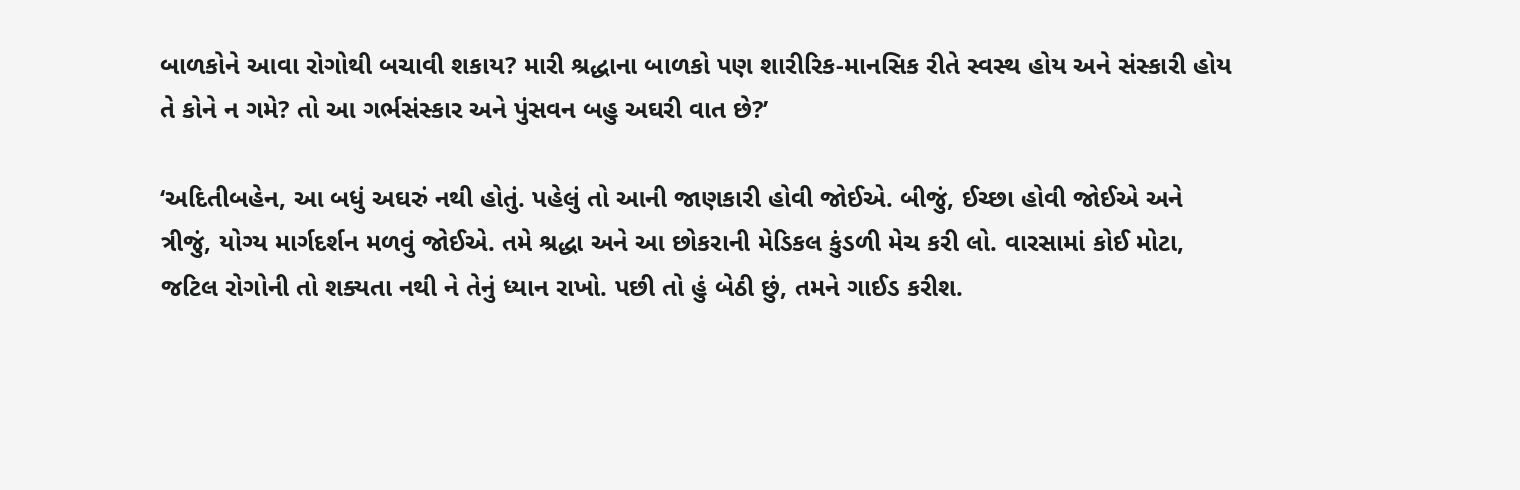બાળકોને આવા રોગોથી બચાવી શકાય? મારી શ્રદ્ધાના બાળકો પણ શારીરિક-માનસિક રીતે સ્વસ્થ હોય અને સંસ્કારી હોય તે કોને ન ગમે? તો આ ગર્ભસંસ્કાર અને પુંસવન બહુ અઘરી વાત છે?’

‘અદિતીબહેન, આ બધું અઘરું નથી હોતું. પહેલું તો આની જાણકારી હોવી જોઈએ. બીજું, ઈચ્છા હોવી જોઈએ અને ત્રીજું, યોગ્ય માર્ગદર્શન મળવું જોઈએ. તમે શ્રદ્ધા અને આ છોકરાની મેડિકલ કુંડળી મેચ કરી લો. વારસામાં કોઈ મોટા, જટિલ રોગોની તો શક્યતા નથી ને તેનું ધ્યાન રાખો. પછી તો હું બેઠી છું, તમને ગાઈડ કરીશ.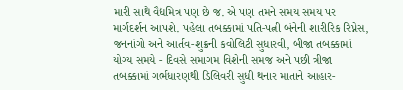મારી સાથે વૈદ્યમિત્ર પણ છે જ. એ પણ તમને સમય સમય પર માર્ગદર્શન આપશે. પહેલા તબક્કામાં પતિ-પત્ની બંનેની શારીરિક રિપ્નેસ, જનનાંગો અને આર્તવ-શુક્રની કવોલિટી સુધારવી, બીજા તબક્કામાં યોગ્ય સમયે - દિવસે સમાગમ વિશેની સમજ અને પછી ત્રીજા તબક્કામાં ગર્ભધારણથી ડિલિવરી સુધી થનાર માતાને આહાર-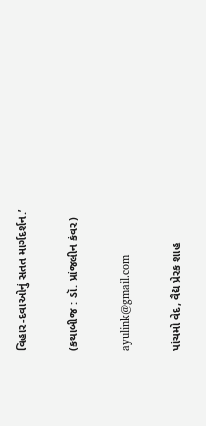વિહાર-દવાઓનું સતત માર્ગદર્શન.’

(કથાબીજ : ડૉ. પ્રાંજલીન કંવર)

ayulink@gmail.com

પાંચમો વેદ, વૈદ્ય પ્રેરક શાહ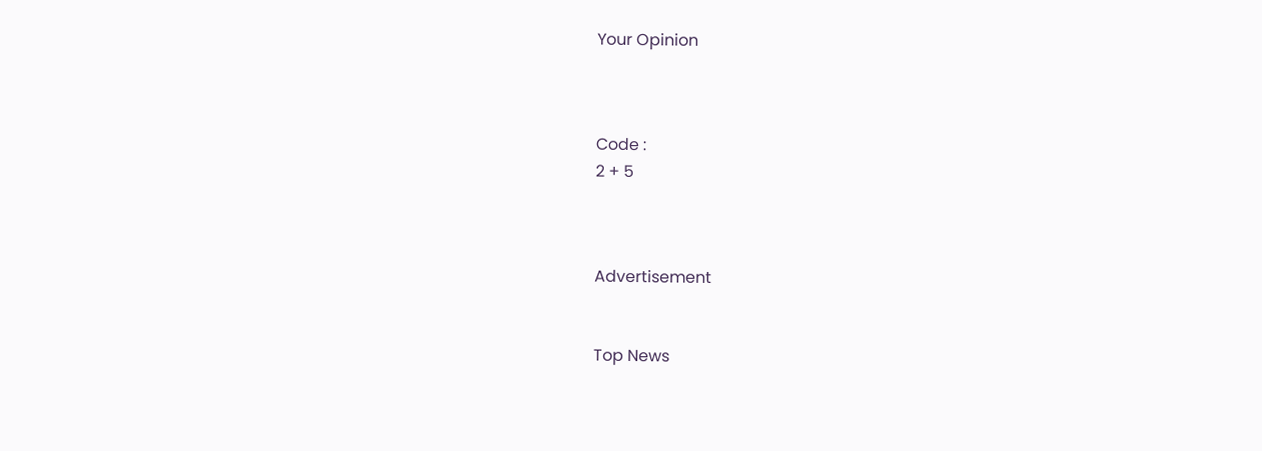Your Opinion



Code :
2 + 5



Advertisement


Top News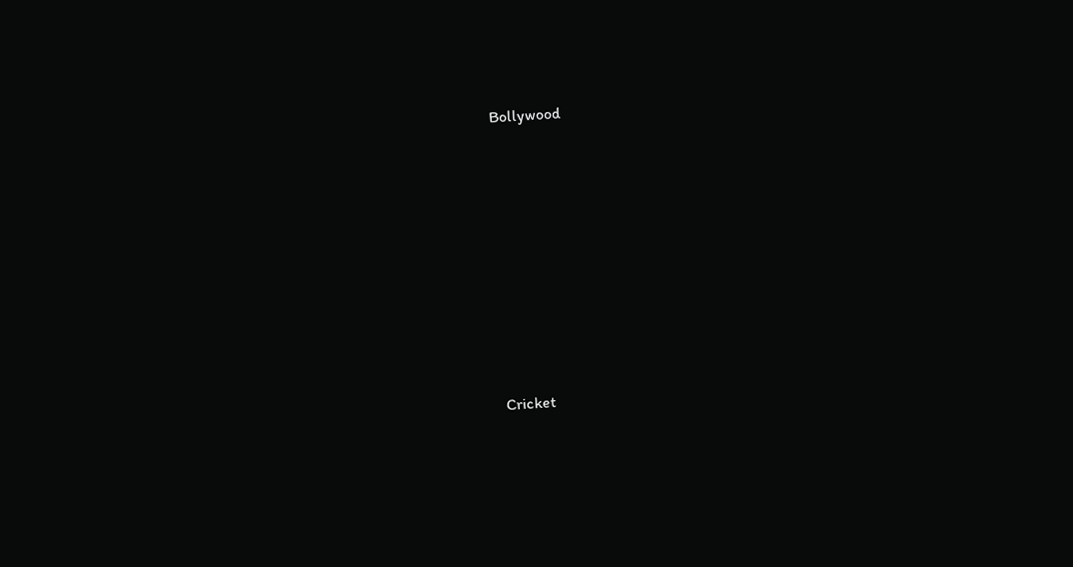Bollywood











Cricket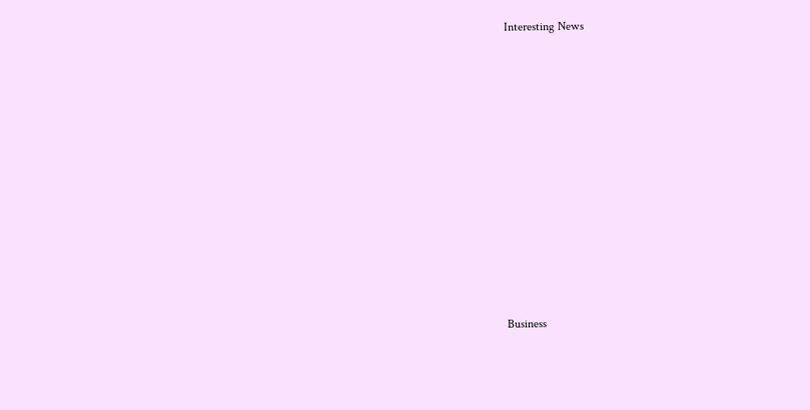Interesting News











Business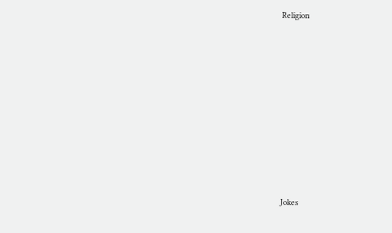Religion











Jokes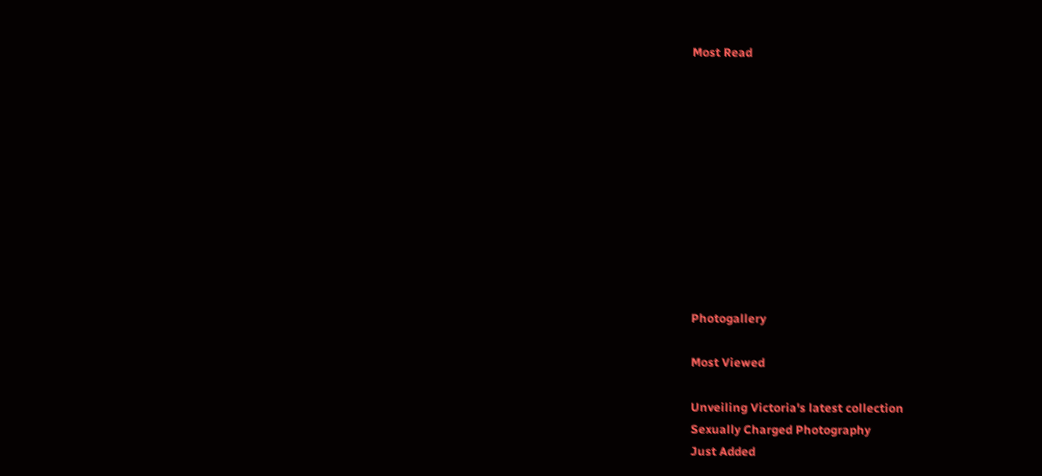Most Read











Photogallery

Most Viewed

Unveiling Victoria's latest collection
Sexually Charged Photography
Just Added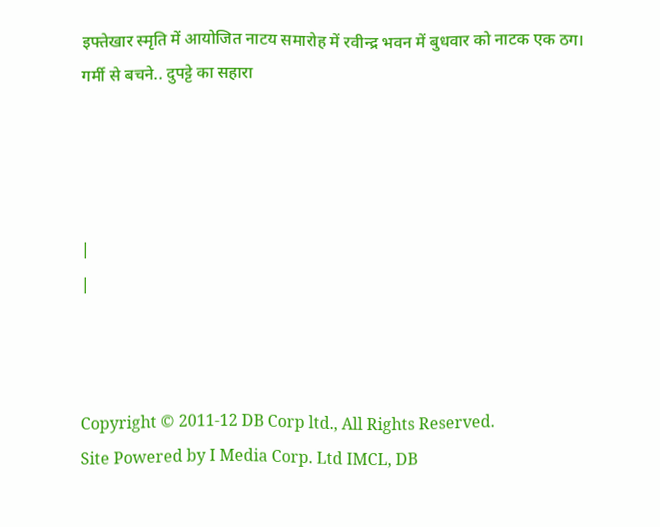इफ्तेखार स्मृति में आयोजित नाटय समारोह में रवीन्द्र भवन में बुधवार को नाटक एक ठग।
गर्मी से बचने.. दुपट्टे का सहारा




|
|



Copyright © 2011-12 DB Corp ltd., All Rights Reserved.
Site Powered by I Media Corp. Ltd IMCL, DB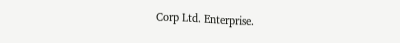Corp Ltd. Enterprise.